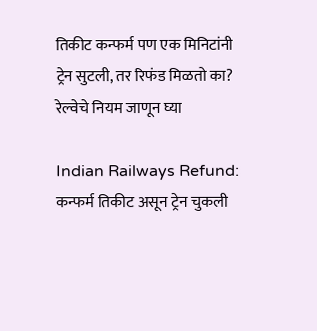तिकीट कन्फर्म पण एक मिनिटांनी ट्रेन सुटली, तर रिफंड मिळतो का? रेल्वेचे नियम जाणून घ्या

Indian Railways Refund: कन्फर्म तिकीट असून ट्रेन चुकली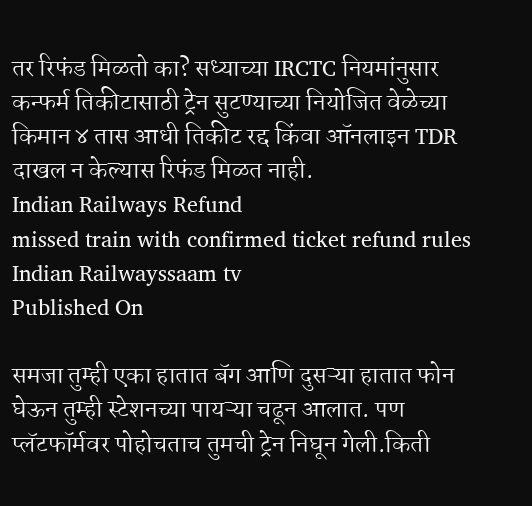तर रिफंड मिळतो का? सध्याच्या IRCTC नियमांनुसार कन्फर्म तिकीटासाठी ट्रेन सुटण्याच्या नियोजित वेळेच्या किमान ४ तास आधी तिकीट रद्द किंवा ऑनलाइन TDR दाखल न केल्यास रिफंड मिळत नाही.
Indian Railways Refund
missed train with confirmed ticket refund rules Indian Railwayssaam tv
Published On

समजा तुम्ही एका हातात बॅग आणि दुसऱ्या हातात फोन घेऊन तुम्ही स्टेशनच्या पायऱ्या चढून आलात. पण प्लॅटफॉर्मवर पोहोचताच तुमची ट्रेन निघून गेली.किती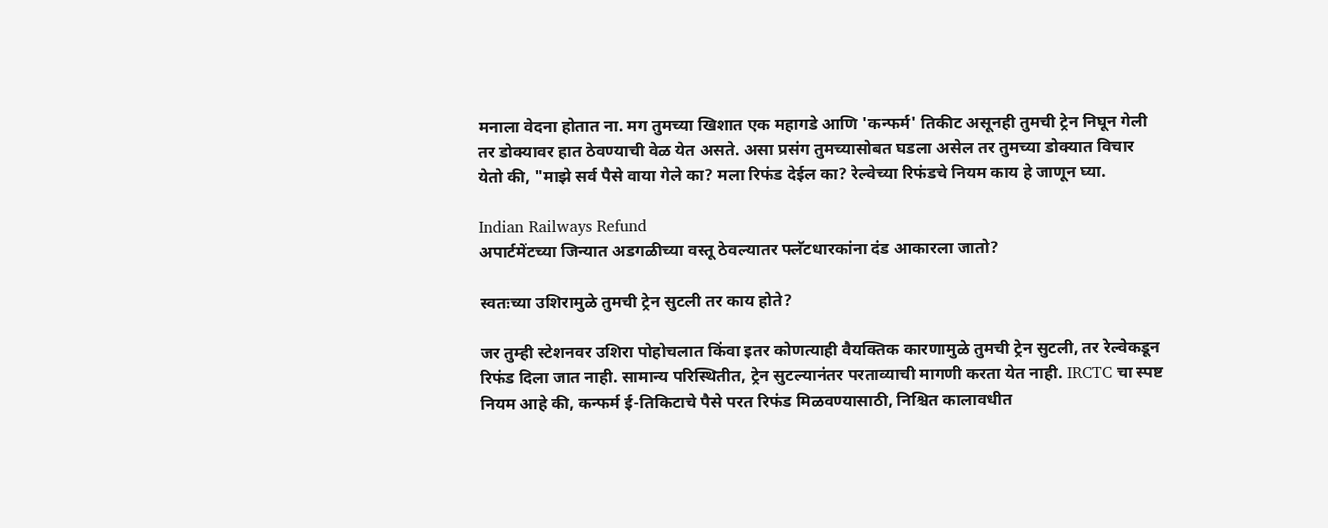मनाला वेदना होतात ना. मग तुमच्या खिशात एक महागडे आणि 'कन्फर्म' तिकीट असूनही तुमची ट्रेन निघून गेली तर डोक्यावर हात ठेवण्याची वेळ येत असते. असा प्रसंग तुमच्यासोबत घडला असेल तर तुमच्या डोक्यात विचार येतो की, "माझे सर्व पैसे वाया गेले का? मला रिफंड देईल का? रेल्वेच्या रिफंडचे नियम काय हे जाणून घ्या.

Indian Railways Refund
अपार्टमेंटच्या जिन्यात अडगळीच्या वस्तू ठेवल्यातर फ्लॅटधारकांना दंड आकारला जातो?

स्वतःच्या उशिरामुळे तुमची ट्रेन सुटली तर काय होते?

जर तुम्ही स्टेशनवर उशिरा पोहोचलात किंवा इतर कोणत्याही वैयक्तिक कारणामुळे तुमची ट्रेन सुटली, तर रेल्वेकडून रिफंड दिला जात नाही. सामान्य परिस्थितीत, ट्रेन सुटल्यानंतर परताव्याची मागणी करता येत नाही. IRCTC चा स्पष्ट नियम आहे की, कन्फर्म ई-तिकिटाचे पैसे परत रिफंड मिळवण्यासाठी, निश्चित कालावधीत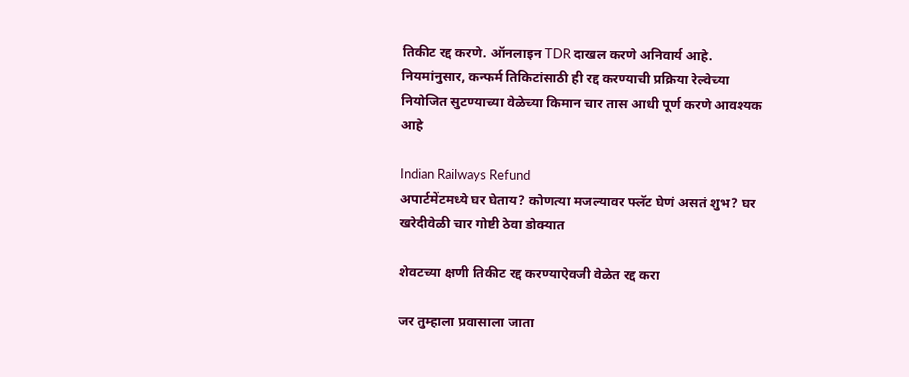तिकीट रद्द करणे. ऑनलाइन TDR दाखल करणे अनिवार्य आहे. नियमांनुसार, कन्फर्म तिकिटांसाठी ही रद्द करण्याची प्रक्रिया रेल्वेच्या नियोजित सुटण्याच्या वेळेच्या किमान चार तास आधी पूर्ण करणे आवश्यक आहे

Indian Railways Refund
अपार्टमेंटमध्ये घर घेताय? कोणत्या मजल्यावर फ्लॅट घेणं असतं शुभ? घर खरेदीवेळी चार गोष्टी ठेवा डोक्यात

शेवटच्या क्षणी तिकीट रद्द करण्याऐवजी वेळेत रद्द करा

जर तुम्हाला प्रवासाला जाता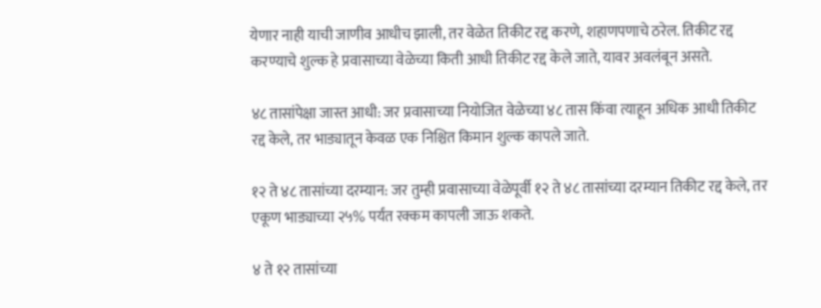येणार नाही याची जाणीव आधीच झाली, तर वेळेत तिकीट रद्द करणे, शहाणपणाचे ठरेल. तिकीट रद्द करण्याचे शुल्क हे प्रवासाच्या वेळेच्या किती आधी तिकीट रद्द केले जाते, यावर अवलंबून असते.

४८ तासांपेक्षा जास्त आधी: जर प्रवासाच्या नियोजित वेळेच्या ४८ तास किंवा त्याहून अधिक आधी तिकीट रद्द केले, तर भाड्यातून केवळ एक निश्चित किमान शुल्क कापले जाते.

१२ ते ४८ तासांच्या दरम्यान: जर तुम्ही प्रवासाच्या वेळेपूर्वी १२ ते ४८ तासांच्या दरम्यान तिकीट रद्द केले, तर एकूण भाड्याच्या २५% पर्यंत रक्कम कापली जाऊ शकते.

४ ते १२ तासांच्या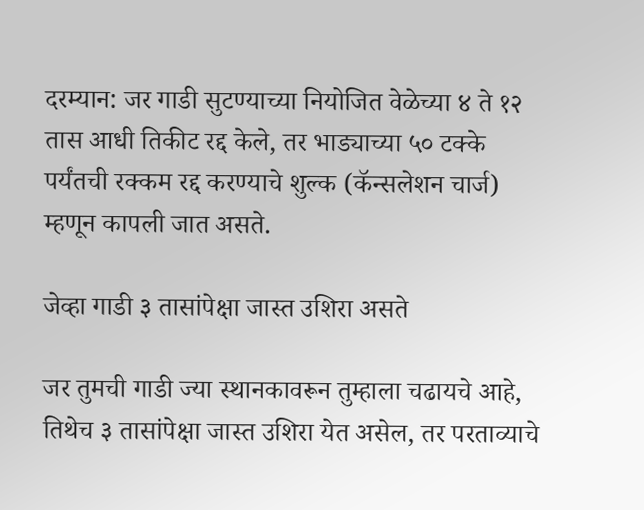दरम्यान: जर गाडी सुटण्याच्या नियोजित वेळेच्या ४ ते १२ तास आधी तिकीट रद्द केले, तर भाड्याच्या ५० टक्के पर्यंतची रक्कम रद्द करण्याचे शुल्क (कॅन्सलेशन चार्ज) म्हणून कापली जात असते.

जेव्हा गाडी ३ तासांपेक्षा जास्त उशिरा असते

जर तुमची गाडी ज्या स्थानकावरून तुम्हाला चढायचे आहे, तिथेच ३ तासांपेक्षा जास्त उशिरा येत असेल, तर परताव्याचे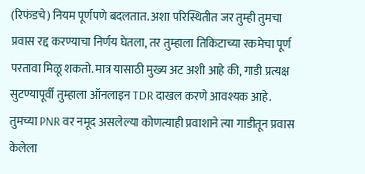(रिफंडचे) नियम पूर्णपणे बदलतात. अशा परिस्थितीत जर तुम्ही तुमचा प्रवास रद्द करण्याचा निर्णय घेतला, तर तुम्हाला तिकिटाच्या रकमेचा पूर्ण परतावा मिळू शकतो. मात्र यासाठी मुख्य अट अशी आहे की, गाडी प्रत्यक्ष सुटण्यापूर्वी तुम्हाला ऑनलाइन TDR दाखल करणे आवश्यक आहे. तुमच्या PNR वर नमूद असलेल्या कोणत्याही प्रवाशाने त्या गाडीतून प्रवास केलेला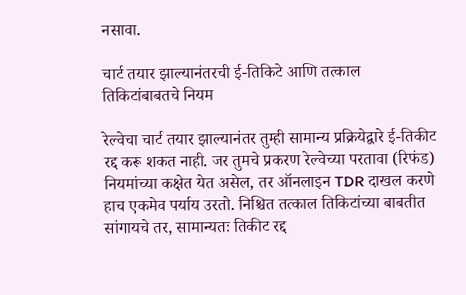नसावा.

चार्ट तयार झाल्यानंतरची ई-तिकिटे आणि तत्काल तिकिटांबाबतचे नियम

रेल्वेचा चार्ट तयार झाल्यानंतर तुम्ही सामान्य प्रक्रियेद्वारे ई-तिकीट रद्द करू शकत नाही. जर तुमचे प्रकरण रेल्वेच्या परतावा (रिफंड) नियमांच्या कक्षेत येत असेल, तर ऑनलाइन TDR दाखल करणे हाच एकमेव पर्याय उरतो. निश्चित तत्काल तिकिटांच्या बाबतीत सांगायचे तर, सामान्यतः तिकीट रद्द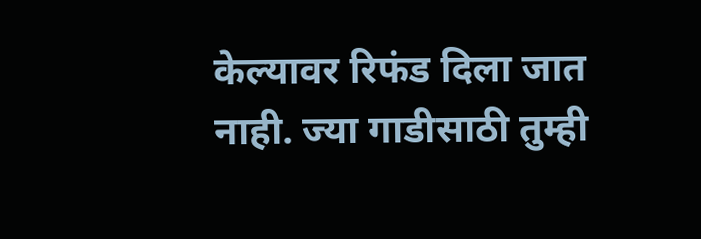केल्यावर रिफंड दिला जात नाही. ज्या गाडीसाठी तुम्ही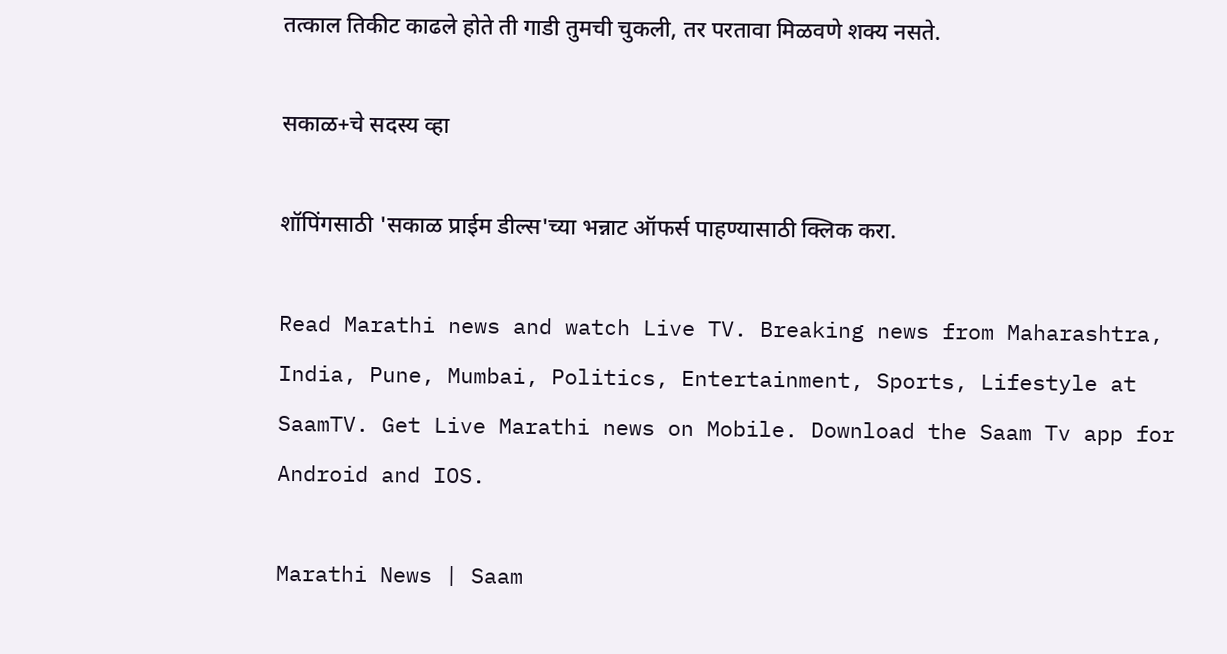तत्काल तिकीट काढले होते ती गाडी तुमची चुकली, तर परतावा मिळवणे शक्य नसते.

सकाळ+चे सदस्य व्हा

शॉपिंगसाठी 'सकाळ प्राईम डील्स'च्या भन्नाट ऑफर्स पाहण्यासाठी क्लिक करा.

Read Marathi news and watch Live TV. Breaking news from Maharashtra, India, Pune, Mumbai, Politics, Entertainment, Sports, Lifestyle at SaamTV. Get Live Marathi news on Mobile. Download the Saam Tv app for Android and IOS.

Marathi News | Saam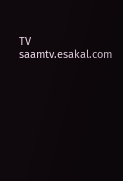TV
saamtv.esakal.com